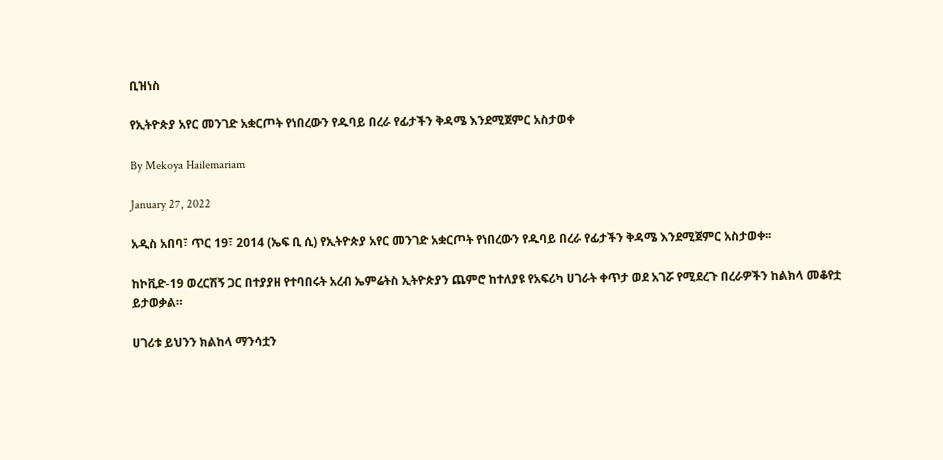ቢዝነስ

የኢትዮጵያ አየር መንገድ አቋርጦት የነበረውን የዱባይ በረራ የፊታችን ቅዳሜ እንደሚጀምር አስታወቀ

By Mekoya Hailemariam

January 27, 2022

አዲስ አበባ፣ ጥር 19፣ 2014 (ኤፍ ቢ ሲ) የኢትዮጵያ አየር መንገድ አቋርጦት የነበረውን የዱባይ በረራ የፊታችን ቅዳሜ እንደሚጀምር አስታወቀ፡፡

ከኮቪድ-19 ወረርሽኝ ጋር በተያያዘ የተባበሩት አረብ ኤምሬትስ ኢትዮጵያን ጨምሮ ከተለያዩ የአፍሪካ ሀገራት ቀጥታ ወደ አገሯ የሚደረጉ በረራዎችን ከልክላ መቆየቷ ይታወቃል።

ሀገሪቱ ይህንን ክልከላ ማንሳቷን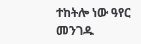ተከትሎ ነው ዓየር መንገዱ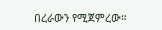በረራውን የሚጀምረው።